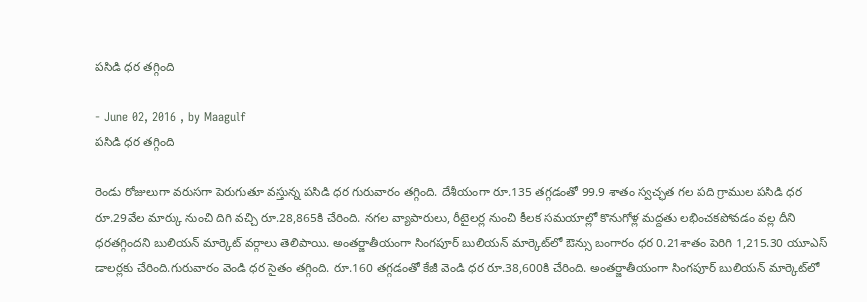పసిడి ధర తగ్గింది

- June 02, 2016 , by Maagulf
పసిడి ధర తగ్గింది

రెండు రోజులుగా వరుసగా పెరుగుతూ వస్తున్న పసిడి ధర గురువారం తగ్గింది. దేశీయంగా రూ.135 తగ్గడంతో 99.9 శాతం స్వచ్ఛత గల పది గ్రాముల పసిడి ధర రూ.29వేల మార్కు నుంచి దిగి వచ్చి రూ.28,865కి చేరింది. నగల వ్యాపారులు, రీటైలర్ల నుంచి కీలక సమయాల్లో కొనుగోళ్ల మద్దతు లభించకపోవడం వల్ల దీని ధరతగ్గిందని బులియన్‌ మార్కెట్‌ వర్గాలు తెలిపాయి. అంతర్జాతీయంగా సింగపూర్‌ బులియన్‌ మార్కెట్‌లో ఔన్సు బంగారం ధర 0.21శాతం పెరిగి 1,215.30 యూఎస్‌ డాలర్లకు చేరింది.గురువారం వెండి ధర సైతం తగ్గింది. రూ.160 తగ్గడంతో కేజీ వెండి ధర రూ.38,600కి చేరింది. అంతర్జాతీయంగా సింగపూర్‌ బులియన్‌ మార్కెట్‌లో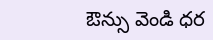ఔన్సు వెండి ధర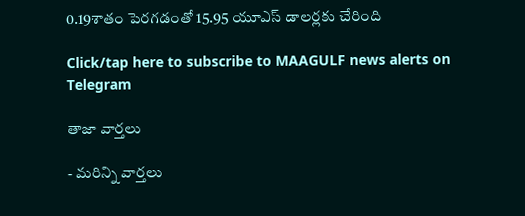0.19శాతం పెరగడంతో 15.95 యూఎస్‌ డాలర్లకు చేరింది

Click/tap here to subscribe to MAAGULF news alerts on Telegram

తాజా వార్తలు

- మరిన్ని వార్తలు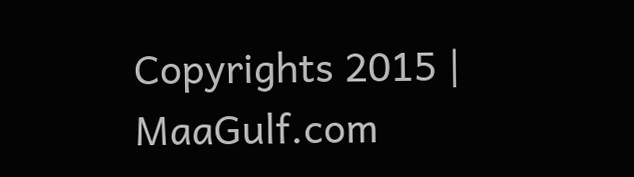Copyrights 2015 | MaaGulf.com